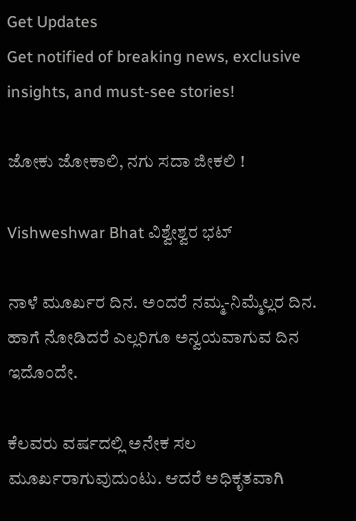Get Updates
Get notified of breaking news, exclusive insights, and must-see stories!

ಜೋಕು ಜೋಕಾಲಿ, ನಗು ಸದಾ ಜೀಕಲಿ !

Vishweshwar Bhat ವಿಶ್ವೇಶ್ವರ ಭಟ್‌

ನಾಳೆ ಮೂರ್ಖರ ದಿನ. ಅಂದರೆ ನಮ್ಮ-ನಿಮ್ಮೆಲ್ಲರ ದಿನ. ಹಾಗೆ ನೋಡಿದರೆ ಎಲ್ಲರಿಗೂ ಅನ್ವಯವಾಗುವ ದಿನ ಇದೊಂದೇ.

ಕೆಲವರು ವರ್ಷದಲ್ಲಿ ಅನೇಕ ಸಲ ಮೂರ್ಖರಾಗುವುದುಂಟು. ಆದರೆ ಅಧಿಕೃತವಾಗಿ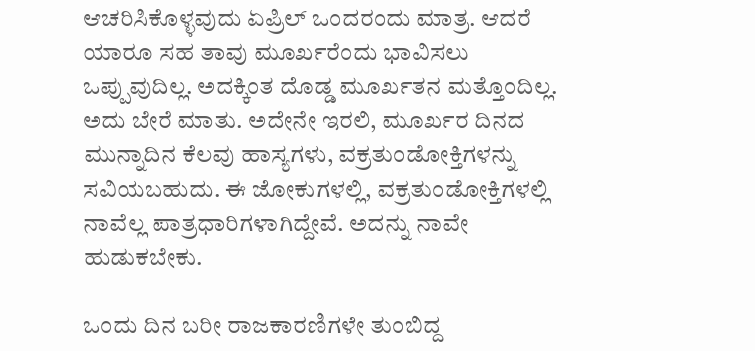ಆಚರಿಸಿಕೊಳ್ಳವುದು ಏಪ್ರಿಲ್‌ ಒಂದರಂದು ಮಾತ್ರ. ಆದರೆ ಯಾರೂ ಸಹ ತಾವು ಮೂರ್ಖರೆಂದು ಭಾವಿಸಲು ಒಪ್ಪುವುದಿಲ್ಲ. ಅದಕ್ಕಿಂತ ದೊಡ್ಡ ಮೂರ್ಖತನ ಮತ್ತೊಂದಿಲ್ಲ. ಅದು ಬೇರೆ ಮಾತು. ಅದೇನೇ ಇರಲಿ, ಮೂರ್ಖರ ದಿನದ ಮುನ್ನಾದಿನ ಕೆಲವು ಹಾಸ್ಯಗಳು, ವಕ್ರತುಂಡೋಕ್ತಿಗಳನ್ನು ಸವಿಯಬಹುದು. ಈ ಜೋಕುಗಳಲ್ಲಿ, ವಕ್ರತುಂಡೋಕ್ತಿಗಳಲ್ಲಿ ನಾವೆಲ್ಲ ಪಾತ್ರಧಾರಿಗಳಾಗಿದ್ದೇವೆ. ಅದನ್ನು ನಾವೇ ಹುಡುಕಬೇಕು.

ಒಂದು ದಿನ ಬರೀ ರಾಜಕಾರಣಿಗಳೇ ತುಂಬಿದ್ದ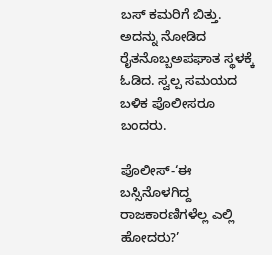ಬಸ್‌ ಕಮರಿಗೆ ಬಿತ್ತು. ಅದನ್ನು ನೋಡಿದ ರೈತನೊಬ್ಬಅಪಘಾತ ಸ್ಥಳಕ್ಕೆ ಓಡಿದ. ಸ್ವಲ್ಪ ಸಮಯದ ಬಳಿಕ ಪೊಲೀಸರೂ ಬಂದರು.

ಪೊಲೀಸ್‌-‘ಈ ಬಸ್ಸಿನೊಳಗಿದ್ದ ರಾಜಕಾರಣಿಗಳೆಲ್ಲ ಎಲ್ಲಿ ಹೋದರು?’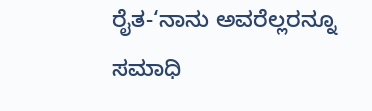ರೈತ-‘ನಾನು ಅವರೆಲ್ಲರನ್ನೂ ಸಮಾಧಿ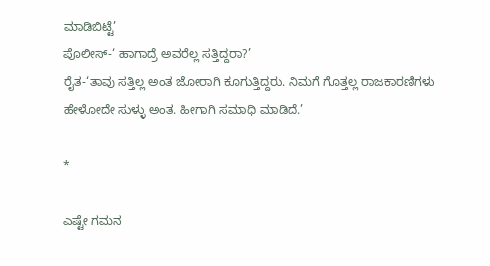ಮಾಡಿಬಿಟ್ಟೆ’
ಪೊಲೀಸ್‌-‘ ಹಾಗಾದ್ರೆ ಅವರೆಲ್ಲ ಸತ್ತಿದ್ದರಾ?’
ರೈತ-‘ತಾವು ಸತ್ತಿಲ್ಲ ಅಂತ ಜೋರಾಗಿ ಕೂಗುತ್ತಿದ್ದರು. ನಿಮಗೆ ಗೊತ್ತಲ್ಲ ರಾಜಕಾರಣಿಗಳು ಹೇಳೋದೇ ಸುಳ್ಳು ಅಂತ. ಹೀಗಾಗಿ ಸಮಾಧಿ ಮಾಡಿದೆ.’

*

ಎಷ್ಟೇ ಗಮನ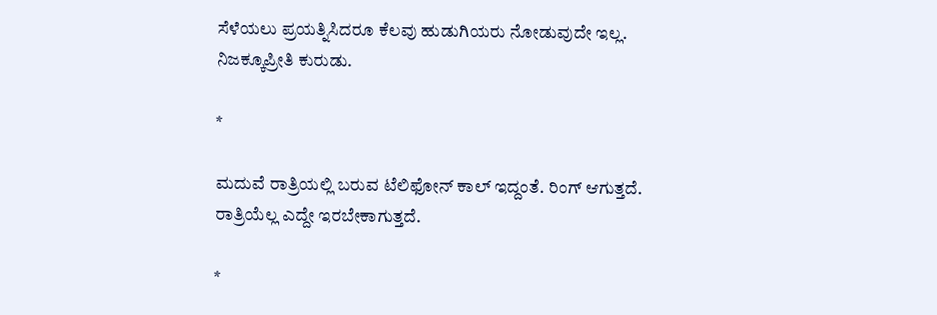ಸೆಳೆಯಲು ಪ್ರಯತ್ನಿಸಿದರೂ ಕೆಲವು ಹುಡುಗಿಯರು ನೋಡುವುದೇ ಇಲ್ಲ. ನಿಜಕ್ಕೂಪ್ರೀತಿ ಕುರುಡು.

*

ಮದುವೆ ರಾತ್ರಿಯಲ್ಲಿ ಬರುವ ಟೆಲಿಫೋನ್‌ ಕಾಲ್‌ ಇದ್ದಂತೆ. ರಿಂಗ್‌ ಆಗುತ್ತದೆ. ರಾತ್ರಿಯೆಲ್ಲ ಎದ್ದೇ ಇರಬೇಕಾಗುತ್ತದೆ.

*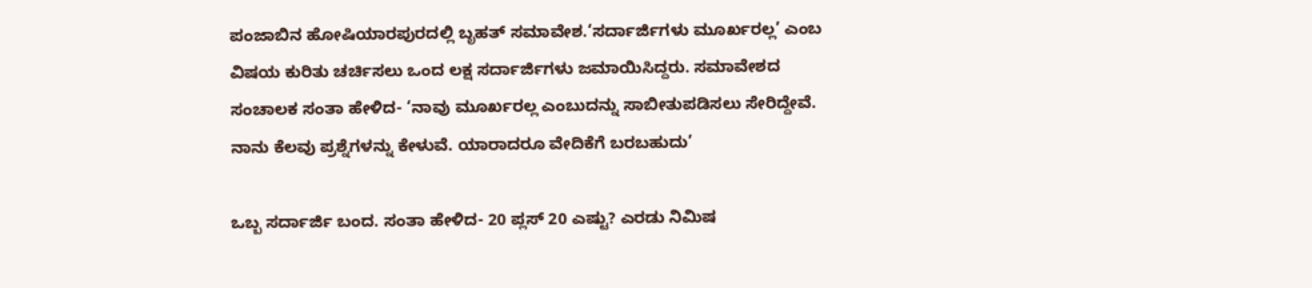ಪಂಜಾಬಿನ ಹೋಷಿಯಾರಪುರದಲ್ಲಿ ಬೃಹತ್‌ ಸಮಾವೇಶ.‘ಸರ್ದಾರ್ಜಿಗಳು ಮೂರ್ಖರಲ್ಲ’ ಎಂಬ ವಿಷಯ ಕುರಿತು ಚರ್ಚಿಸಲು ಒಂದ ಲಕ್ಷ ಸರ್ದಾರ್ಜಿಗಳು ಜಮಾಯಿಸಿದ್ದರು. ಸಮಾವೇಶದ ಸಂಚಾಲಕ ಸಂತಾ ಹೇಳಿದ- ‘ನಾವು ಮೂರ್ಖರಲ್ಲ ಎಂಬುದನ್ನು ಸಾಬೀತುಪಡಿಸಲು ಸೇರಿದ್ದೇವೆ. ನಾನು ಕೆಲವು ಪ್ರಶ್ನೆಗಳನ್ನು ಕೇಳುವೆ. ಯಾರಾದರೂ ವೇದಿಕೆಗೆ ಬರಬಹುದು’

ಒಬ್ಬ ಸರ್ದಾರ್ಜಿ ಬಂದ. ಸಂತಾ ಹೇಳಿದ- 20 ಪ್ಲಸ್‌ 20 ಎಷ್ಟು? ಎರಡು ನಿಮಿಷ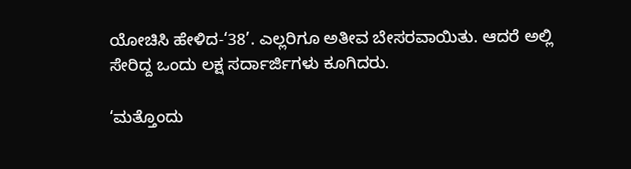ಯೋಚಿಸಿ ಹೇಳಿದ-‘38’. ಎಲ್ಲರಿಗೂ ಅತೀವ ಬೇಸರವಾಯಿತು. ಆದರೆ ಅಲ್ಲಿ ಸೇರಿದ್ದ ಒಂದು ಲಕ್ಷ ಸರ್ದಾರ್ಜಿಗಳು ಕೂಗಿದರು.

‘ಮತ್ತೊಂದು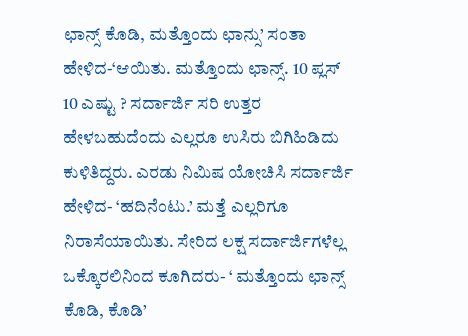ಛಾನ್ಸ್‌ ಕೊಡಿ, ಮತ್ತೊಂದು ಛಾನ್ಸು’ ಸಂತಾ ಹೇಳಿದ-‘ಆಯಿತು. ಮತ್ತೊಂದು ಛಾನ್ಸ್‌. 10 ಪ್ಲಸ್‌ 10 ಎಷ್ಟು ? ಸರ್ದಾರ್ಜಿ ಸರಿ ಉತ್ತರ ಹೇಳಬಹುದೆಂದು ಎಲ್ಲರೂ ಉಸಿರು ಬಿಗಿಹಿಡಿದು ಕುಳಿತಿದ್ದರು. ಎರಡು ನಿಮಿಷ ಯೋಚಿಸಿ ಸರ್ದಾರ್ಜಿ ಹೇಳಿದ- ‘ಹದಿನೆಂಟು.’ ಮತ್ತೆ ಎಲ್ಲರಿಗೂ ನಿರಾಸೆಯಾಯಿತು. ಸೇರಿದ ಲಕ್ಷ ಸರ್ದಾರ್ಜಿಗಳೆಲ್ಲ ಒಕ್ಕೊರಲಿನಿಂದ ಕೂಗಿದರು- ‘ ಮತ್ತೊಂದು ಛಾನ್ಸ್‌ ಕೊಡಿ, ಕೊಡಿ’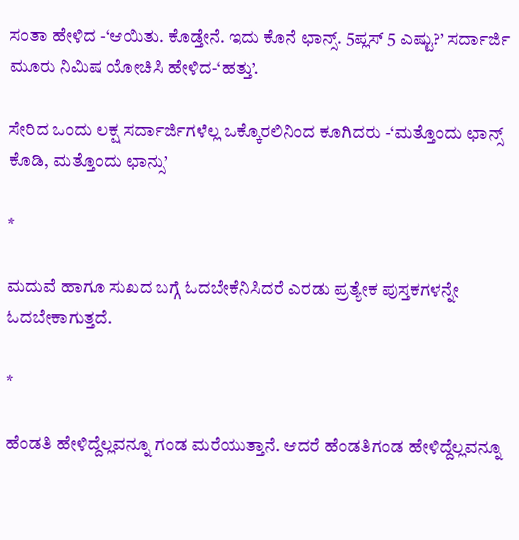ಸಂತಾ ಹೇಳಿದ -‘ಆಯಿತು. ಕೊಡ್ತೇನೆ. ಇದು ಕೊನೆ ಛಾನ್ಸ್‌. 5ಪ್ಲಸ್‌ 5 ಎಷ್ಟು?’ ಸರ್ದಾರ್ಜಿ ಮೂರು ನಿಮಿಷ ಯೋಚಿಸಿ ಹೇಳಿದ-‘ಹತ್ತು’.

ಸೇರಿದ ಒಂದು ಲಕ್ಷ ಸರ್ದಾರ್ಜಿಗಳೆಲ್ಲ ಒಕ್ಕೊರಲಿನಿಂದ ಕೂಗಿದರು -‘ಮತ್ತೊಂದು ಛಾನ್ಸ್‌ ಕೊಡಿ, ಮತ್ತೊಂದು ಛಾನ್ಸು’

*

ಮದುವೆ ಹಾಗೂ ಸುಖದ ಬಗ್ಗೆ ಓದಬೇಕೆನಿಸಿದರೆ ಎರಡು ಪ್ರತ್ಯೇಕ ಪುಸ್ತಕಗಳನ್ನೇ ಓದಬೇಕಾಗುತ್ತದೆ.

*

ಹೆಂಡತಿ ಹೇಳಿದ್ದೆಲ್ಲವನ್ನೂ ಗಂಡ ಮರೆಯುತ್ತಾನೆ. ಆದರೆ ಹೆಂಡತಿಗಂಡ ಹೇಳಿದ್ದೆಲ್ಲವನ್ನೂ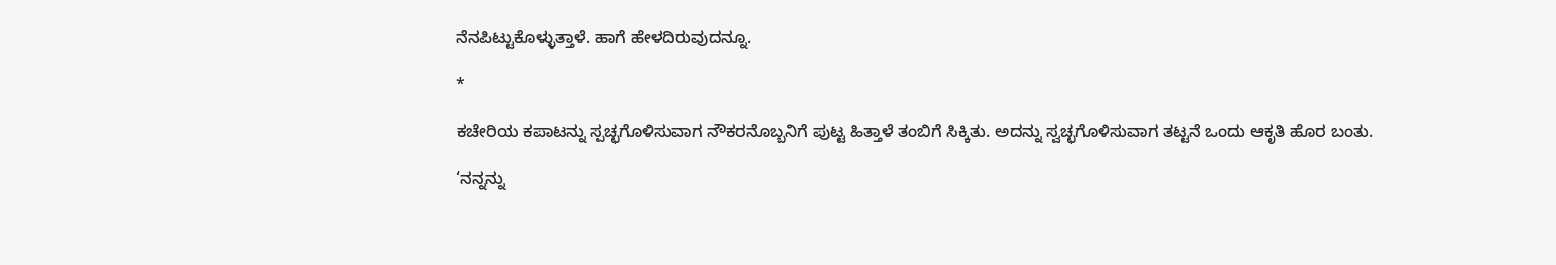ನೆನಪಿಟ್ಟುಕೊಳ್ಳುತ್ತಾಳೆ. ಹಾಗೆ ಹೇಳದಿರುವುದನ್ನೂ.

*

ಕಚೇರಿಯ ಕಪಾಟನ್ನು ಸ್ಪಚ್ಛಗೊಳಿಸುವಾಗ ನೌಕರನೊಬ್ಬನಿಗೆ ಪುಟ್ಟ ಹಿತ್ತಾಳೆ ತಂಬಿಗೆ ಸಿಕ್ಕಿತು. ಅದನ್ನು ಸ್ವಚ್ಛಗೊಳಿಸುವಾಗ ತಟ್ಟನೆ ಒಂದು ಆಕೃತಿ ಹೊರ ಬಂತು.

‘ನನ್ನನ್ನು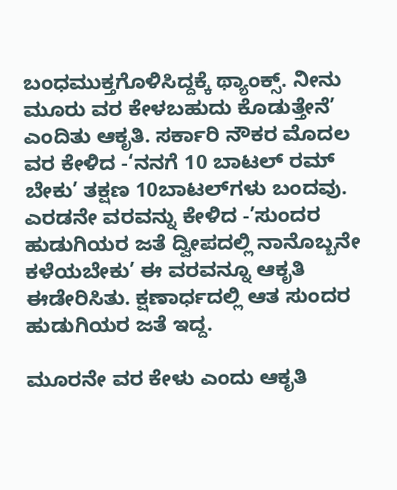ಬಂಧಮುಕ್ತಗೊಳಿಸಿದ್ದಕ್ಕೆ ಥ್ಯಾಂಕ್ಸ್‌. ನೀನು ಮೂರು ವರ ಕೇಳಬಹುದು ಕೊಡುತ್ತೇನೆ’ ಎಂದಿತು ಆಕೃತಿ. ಸರ್ಕಾರಿ ನೌಕರ ಮೊದಲ ವರ ಕೇಳಿದ -‘ನನಗೆ 10 ಬಾಟಲ್‌ ರಮ್‌ ಬೇಕು’ ತಕ್ಷಣ 10ಬಾಟಲ್‌ಗಳು ಬಂದವು. ಎರಡನೇ ವರವನ್ನು ಕೇಳಿದ -’ಸುಂದರ ಹುಡುಗಿಯರ ಜತೆ ದ್ವೀಪದಲ್ಲಿ ನಾನೊಬ್ಬನೇ ಕಳೆಯಬೇಕು’ ಈ ವರವನ್ನೂ ಆಕೃತಿ ಈಡೇರಿಸಿತು. ಕ್ಷಣಾರ್ಧದಲ್ಲಿ ಆತ ಸುಂದರ ಹುಡುಗಿಯರ ಜತೆ ಇದ್ದ.

ಮೂರನೇ ವರ ಕೇಳು ಎಂದು ಆಕೃತಿ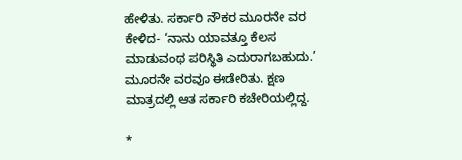ಹೇಳಿತು. ಸರ್ಕಾರಿ ನೌಕರ ಮೂರನೇ ವರ ಕೇಳಿದ- ‘ನಾನು ಯಾವತ್ತೂ ಕೆಲಸ ಮಾಡುವಂಥ ಪರಿಸ್ಥಿತಿ ಎದುರಾಗಬಹುದು.’ ಮೂರನೇ ವರವೂ ಈಡೇರಿತು. ಕ್ಷಣ ಮಾತ್ರದಲ್ಲಿ ಆತ ಸರ್ಕಾರಿ ಕಚೇರಿಯಲ್ಲಿದ್ದ.

*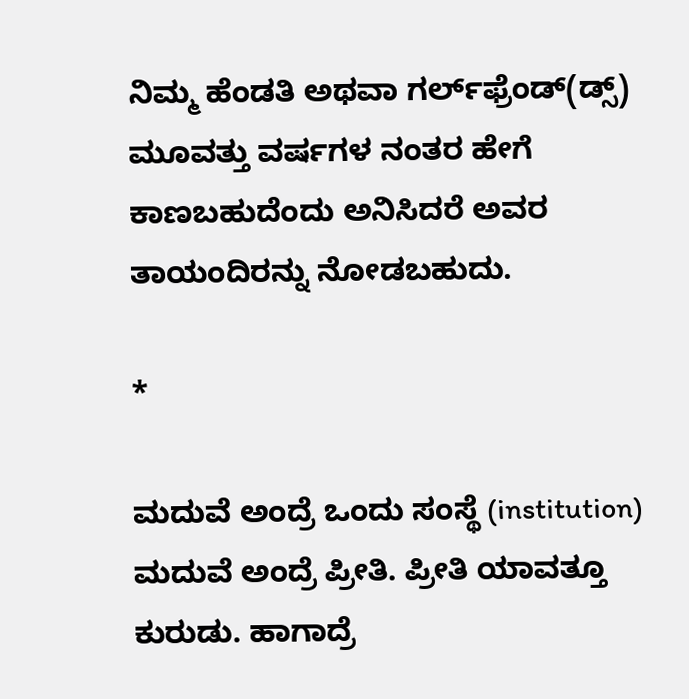ನಿಮ್ಮ ಹೆಂಡತಿ ಅಥವಾ ಗರ್ಲ್‌ಫ್ರೆಂಡ್‌(ಡ್ಸ್‌) ಮೂವತ್ತು ವರ್ಷಗಳ ನಂತರ ಹೇಗೆ ಕಾಣಬಹುದೆಂದು ಅನಿಸಿದರೆ ಅವರ ತಾಯಂದಿರನ್ನು ನೋಡಬಹುದು.

*

ಮದುವೆ ಅಂದ್ರೆ ಒಂದು ಸಂಸ್ಥೆ (institution) ಮದುವೆ ಅಂದ್ರೆ ಪ್ರೀತಿ. ಪ್ರೀತಿ ಯಾವತ್ತೂ ಕುರುಡು. ಹಾಗಾದ್ರೆ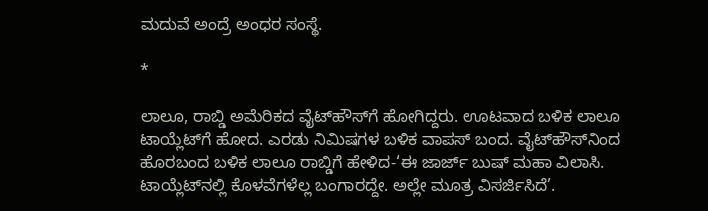ಮದುವೆ ಅಂದ್ರೆ ಅಂಧರ ಸಂಸ್ಥೆ.

*

ಲಾಲೂ, ರಾಬ್ಡಿ ಅಮೆರಿಕದ ವೈಟ್‌ಹೌಸ್‌ಗೆ ಹೋಗಿದ್ದರು. ಊಟವಾದ ಬಳಿಕ ಲಾಲೂ ಟಾಯ್ಲೆಟ್‌ಗೆ ಹೋದ. ಎರಡು ನಿಮಿಷಗಳ ಬಳಿಕ ವಾಪಸ್‌ ಬಂದ. ವೈಟ್‌ಹೌಸ್‌ನಿಂದ ಹೊರಬಂದ ಬಳಿಕ ಲಾಲೂ ರಾಬ್ಡಿಗೆ ಹೇಳಿದ-‘ಈ ಜಾರ್ಜ್‌ ಬುಷ್‌ ಮಹಾ ವಿಲಾಸಿ. ಟಾಯ್ಲೆಟ್‌ನಲ್ಲಿ ಕೊಳವೆಗಳೆಲ್ಲ ಬಂಗಾರದ್ದೇ. ಅಲ್ಲೇ ಮೂತ್ರ ವಿಸರ್ಜಿಸಿದೆ’.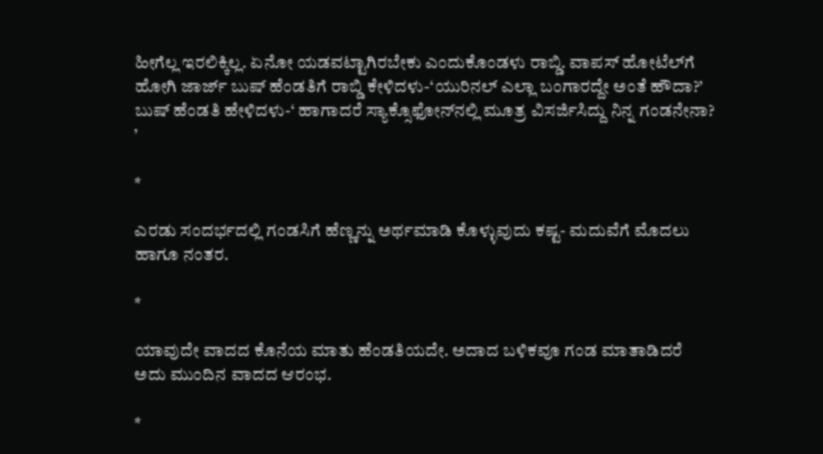ಹೀಗೆಲ್ಲ ಇರಲಿಕ್ಕಿಲ್ಲ. ಏನೋ ಯಡವಟ್ಟಾಗಿರಬೇಕು ಎಂದುಕೊಂಡಳು ರಾಬ್ಡಿ. ವಾಪಸ್‌ ಹೋಟೆಲ್‌ಗೆ ಹೋಗಿ ಜಾರ್ಜ್‌ ಬುಷ್‌ ಹೆಂಡತಿಗೆ ರಾಬ್ಡಿ ಕೇಳಿದಳು-‘ಯುರಿನಲ್‌ ಎಲ್ಲಾ ಬಂಗಾರದ್ದೇ ಅಂತೆ ಹೌದಾ?’ ಬುಷ್‌ ಹೆಂಡತಿ ಹೇಳಿದಳು-‘ ಹಾಗಾದರೆ ಸ್ಯಾಕ್ಸೊಫೋನ್‌ನಲ್ಲಿ ಮೂತ್ರ ವಿಸರ್ಜಿಸಿದ್ದು ನಿನ್ನ ಗಂಡನೇನಾ? ’

*

ಎರಡು ಸಂದರ್ಭದಲ್ಲಿ ಗಂಡಸಿಗೆ ಹೆಣ್ಣನ್ನು ಅರ್ಥಮಾಡಿ ಕೊಳ್ಳುವುದು ಕಷ್ಟ- ಮದುವೆಗೆ ಮೊದಲು ಹಾಗೂ ನಂತರ.

*

ಯಾವುದೇ ವಾದದ ಕೊನೆಯ ಮಾತು ಹೆಂಡತಿಯದೇ. ಅದಾದ ಬಳಿಕವೂ ಗಂಡ ಮಾತಾಡಿದರೆ ಅದು ಮುಂದಿನ ವಾದದ ಆರಂಭ.

*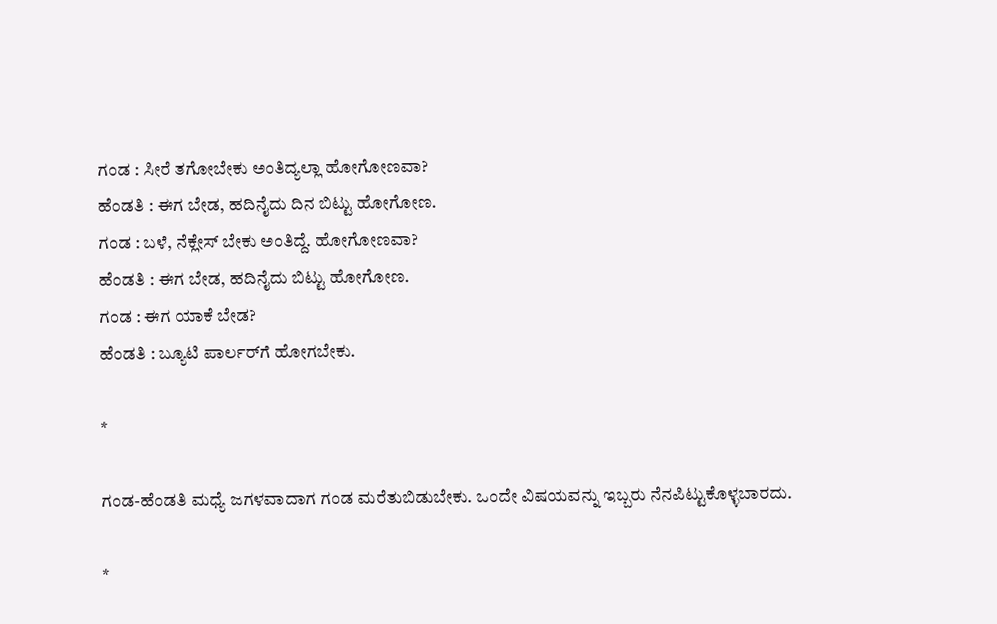ಗಂಡ : ಸೀರೆ ತಗೋಬೇಕು ಅಂತಿದ್ಯಲ್ಲಾ ಹೋಗೋಣವಾ?
ಹೆಂಡತಿ : ಈಗ ಬೇಡ, ಹದಿನೈದು ದಿನ ಬಿಟ್ಟು ಹೋಗೋಣ.
ಗಂಡ : ಬಳೆ, ನೆಕ್ಲೇಸ್‌ ಬೇಕು ಅಂತಿದ್ದೆ. ಹೋಗೋಣವಾ?
ಹೆಂಡತಿ : ಈಗ ಬೇಡ, ಹದಿನೈದು ಬಿಟ್ಟು ಹೋಗೋಣ.
ಗಂಡ : ಈಗ ಯಾಕೆ ಬೇಡ?
ಹೆಂಡತಿ : ಬ್ಯೂಟಿ ಪಾರ್ಲರ್‌ಗೆ ಹೋಗಬೇಕು.

*

ಗಂಡ-ಹೆಂಡತಿ ಮಧ್ಯೆ ಜಗಳವಾದಾಗ ಗಂಡ ಮರೆತುಬಿಡುಬೇಕು. ಒಂದೇ ವಿಷಯವನ್ನು ಇಬ್ಬರು ನೆನಪಿಟ್ಟುಕೊಳ್ಳಬಾರದು.

*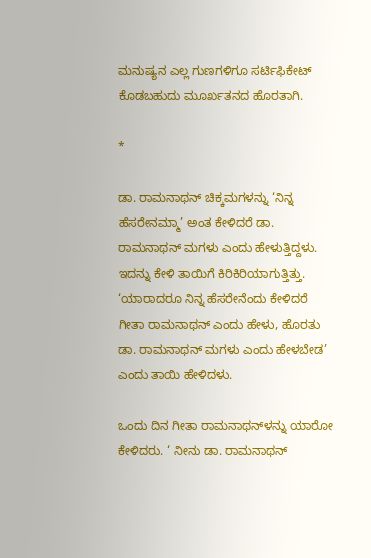ಮನುಷ್ಯನ ಎಲ್ಲ ಗುಣಗಳಿಗೂ ಸರ್ಟಿಫಿಕೇಟ್‌ ಕೊಡಬಹುದು ಮೂರ್ಖತನದ ಹೊರತಾಗಿ.

*

ಡಾ. ರಾಮನಾಥನ್‌ ಚಿಕ್ಕಮಗಳನ್ನು ‘ನಿನ್ನ ಹೆಸರೇನಮ್ಮಾ’ ಅಂತ ಕೇಳಿದರೆ ಡಾ. ರಾಮನಾಥನ್‌ ಮಗಳು ಎಂದು ಹೇಳುತ್ತಿದ್ದಳು. ಇದನ್ನು ಕೇಳಿ ತಾಯಿಗೆ ಕಿರಿಕಿರಿಯಾಗುತ್ತಿತ್ತು. ‘ಯಾರಾದರೂ ನಿನ್ನ ಹೆಸರೇನೆಂದು ಕೇಳಿದರೆ ಗೀತಾ ರಾಮನಾಥನ್‌ ಎಂದು ಹೇಳು, ಹೊರತು ಡಾ. ರಾಮನಾಥನ್‌ ಮಗಳು ಎಂದು ಹೇಳಬೇಡ’ ಎಂದು ತಾಯಿ ಹೇಳಿದಳು.

ಒಂದು ದಿನ ಗೀತಾ ರಾಮನಾಥನ್‌ಳನ್ನು ಯಾರೋ ಕೇಳಿದರು. ‘ ನೀನು ಡಾ. ರಾಮನಾಥನ್‌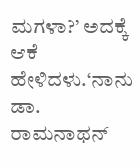ಮಗಳಾ?’ ಅದಕ್ಕೆ ಆಕೆ ಹೇಳಿದಳು.‘ನಾನು ಡಾ. ರಾಮನಾಥನ್‌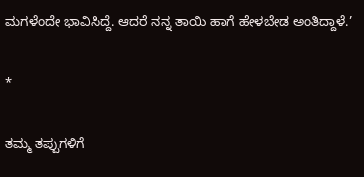ಮಗಳೆಂದೇ ಭಾವಿಸಿದ್ದೆ. ಆದರೆ ನನ್ನ ತಾಯಿ ಹಾಗೆ ಹೇಳಬೇಡ ಅಂತಿದ್ದಾಳೆ.’

*

ತಮ್ಮ ತಪ್ಪುಗಳಿಗೆ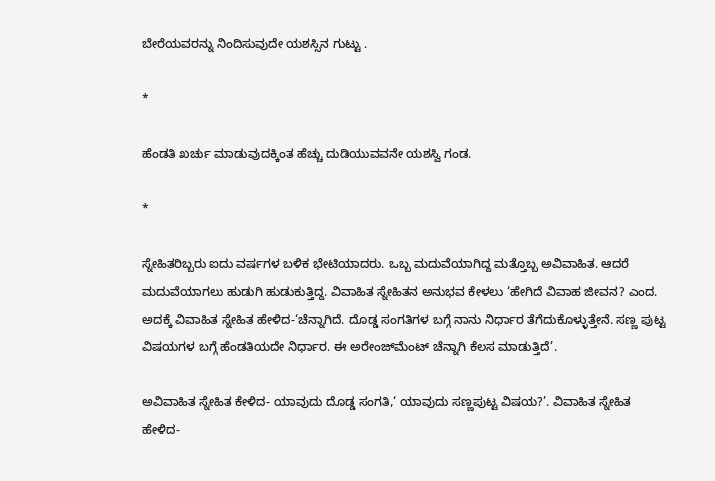ಬೇರೆಯವರನ್ನು ನಿಂದಿಸುವುದೇ ಯಶಸ್ಸಿನ ಗುಟ್ಟು .

*

ಹೆಂಡತಿ ಖರ್ಚು ಮಾಡುವುದಕ್ಕಿಂತ ಹೆಚ್ಚು ದುಡಿಯುವವನೇ ಯಶಸ್ವಿ ಗಂಡ.

*

ಸ್ನೇಹಿತರಿಬ್ಬರು ಐದು ವರ್ಷಗಳ ಬಳಿಕ ಭೇಟಿಯಾದರು. ಒಬ್ಬ ಮದುವೆಯಾಗಿದ್ದ ಮತ್ತೊಬ್ಬ ಅವಿವಾಹಿತ. ಆದರೆ ಮದುವೆಯಾಗಲು ಹುಡುಗಿ ಹುಡುಕುತ್ತಿದ್ದ. ವಿವಾಹಿತ ಸ್ನೇಹಿತನ ಅನುಭವ ಕೇಳಲು ‘ಹೇಗಿದೆ ವಿವಾಹ ಜೀವನ? ಎಂದ. ಅದಕ್ಕೆ ವಿವಾಹಿತ ಸ್ನೇಹಿತ ಹೇಳಿದ-‘ಚೆನ್ನಾಗಿದೆ. ದೊಡ್ಡ ಸಂಗತಿಗಳ ಬಗ್ಗೆ ನಾನು ನಿರ್ಧಾರ ತೆಗೆದುಕೊಳ್ಳುತ್ತೇನೆ. ಸಣ್ಣ ಪುಟ್ಟ ವಿಷಯಗಳ ಬಗ್ಗೆ ಹೆಂಡತಿಯದೇ ನಿರ್ಧಾರ. ಈ ಅರೇಂಜ್‌ಮೆಂಟ್‌ ಚೆನ್ನಾಗಿ ಕೆಲಸ ಮಾಡುತ್ತಿದೆ’.

ಅವಿವಾಹಿತ ಸ್ನೇಹಿತ ಕೇಳಿದ- ಯಾವುದು ದೊಡ್ಡ ಸಂಗತಿ,‘ ಯಾವುದು ಸಣ್ಣಪುಟ್ಟ ವಿಷಯ?’. ವಿವಾಹಿತ ಸ್ನೇಹಿತ ಹೇಳಿದ-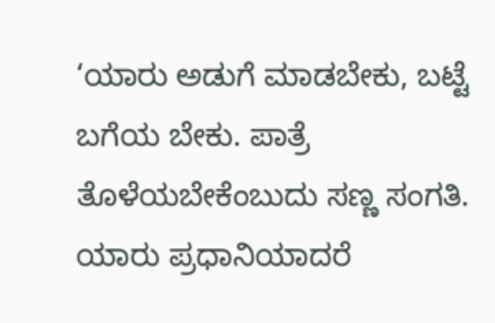‘ಯಾರು ಅಡುಗೆ ಮಾಡಬೇಕು, ಬಟ್ಟೆ ಬಗೆಯ ಬೇಕು. ಪಾತ್ರೆ ತೊಳೆಯಬೇಕೆಂಬುದು ಸಣ್ಣ ಸಂಗತಿ. ಯಾರು ಪ್ರಧಾನಿಯಾದರೆ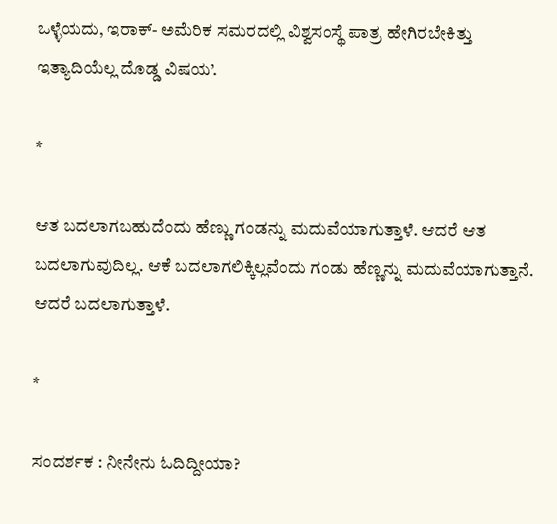ಒಳ್ಳೆಯದು, ಇರಾಕ್‌- ಅಮೆರಿಕ ಸಮರದಲ್ಲಿ ವಿಶ್ವಸಂಸ್ಥೆ ಪಾತ್ರ ಹೇಗಿರಬೇಕಿತ್ತು ಇತ್ಯಾದಿಯೆಲ್ಲ ದೊಡ್ಡ ವಿಷಯ’.

*

ಆತ ಬದಲಾಗಬಹುದೆಂದು ಹೆಣ್ಣು ಗಂಡನ್ನು ಮದುವೆಯಾಗುತ್ತಾಳೆ. ಆದರೆ ಆತ ಬದಲಾಗುವುದಿಲ್ಲ. ಆಕೆ ಬದಲಾಗಲಿಕ್ಕಿಲ್ಲವೆಂದು ಗಂಡು ಹೆಣ್ಣನ್ನು ಮದುವೆಯಾಗುತ್ತಾನೆ. ಆದರೆ ಬದಲಾಗುತ್ತಾಳೆ.

*

ಸಂದರ್ಶಕ : ನೀನೇನು ಓದಿದ್ದೀಯಾ?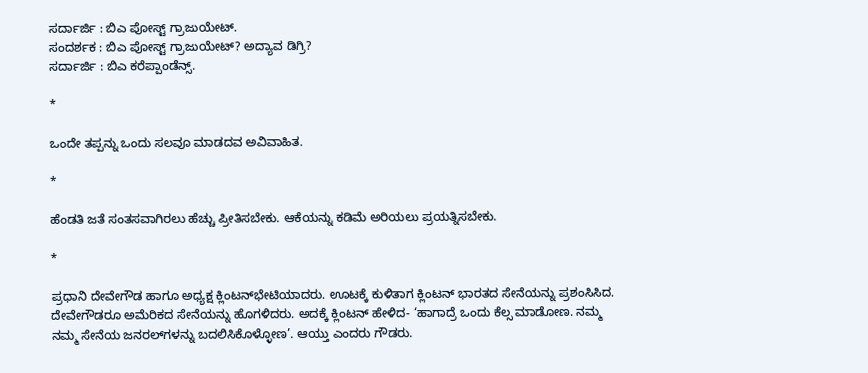ಸರ್ದಾರ್ಜಿ : ಬಿಎ ಪೋಸ್ಟ್‌ ಗ್ರಾಜುಯೇಟ್‌.
ಸಂದರ್ಶಕ : ಬಿಎ ಪೋಸ್ಟ್‌ ಗ್ರಾಜುಯೇಟ್‌? ಅದ್ಯಾವ ಡಿಗ್ರಿ?
ಸರ್ದಾರ್ಜಿ : ಬಿಎ ಕರೆಪ್ಪಾಂಡೆನ್ಸ್‌.

*

ಒಂದೇ ತಪ್ಪನ್ನು ಒಂದು ಸಲವೂ ಮಾಡದವ ಅವಿವಾಹಿತ.

*

ಹೆಂಡತಿ ಜತೆ ಸಂತಸವಾಗಿರಲು ಹೆಚ್ಚು ಪ್ರೀತಿಸಬೇಕು. ಆಕೆಯನ್ನು ಕಡಿಮೆ ಅರಿಯಲು ಪ್ರಯತ್ನಿಸಬೇಕು.

*

ಪ್ರಧಾನಿ ದೇವೇಗೌಡ ಹಾಗೂ ಅಧ್ಯಕ್ಷ ಕ್ಲಿಂಟನ್‌ಭೇಟಿಯಾದರು. ಊಟಕ್ಕೆ ಕುಳಿತಾಗ ಕ್ಲಿಂಟನ್‌ ಭಾರತದ ಸೇನೆಯನ್ನು ಪ್ರಶಂಸಿಸಿದ. ದೇವೇಗೌಡರೂ ಅಮೆರಿಕದ ಸೇನೆಯನ್ನು ಹೊಗಳಿದರು. ಅದಕ್ಕೆ ಕ್ಲಿಂಟನ್‌ ಹೇಳಿದ- ‘ಹಾಗಾದ್ರೆ ಒಂದು ಕೆಲ್ಸ ಮಾಡೋಣ. ನಮ್ಮ ನಮ್ಮ ಸೇನೆಯ ಜನರಲ್‌ಗಳನ್ನು ಬದಲಿಸಿಕೊಳ್ಳೋಣ’. ಆಯ್ತು ಎಂದರು ಗೌಡರು.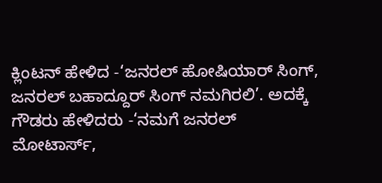ಕ್ಲಿಂಟನ್‌ ಹೇಳಿದ -‘ಜನರಲ್‌ ಹೋಷಿಯಾರ್‌ ಸಿಂಗ್‌, ಜನರಲ್‌ ಬಹಾದ್ದೂರ್‌ ಸಿಂಗ್‌ ನಮಗಿರಲಿ’. ಅದಕ್ಕೆ ಗೌಡರು ಹೇಳಿದರು -‘ನಮಗೆ ಜನರಲ್‌ ಮೋಟಾರ್ಸ್‌,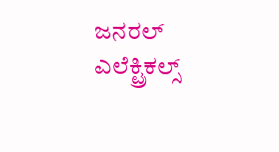ಜನರಲ್‌ ಎಲೆಕ್ಟ್ರಿಕಲ್ಸ್‌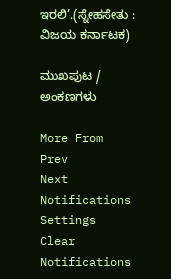ಇರಲಿ’.(ಸ್ನೇಹಸೇತು : ವಿಜಯ ಕರ್ನಾಟಕ)

ಮುಖಪುಟ / ಅಂಕಣಗಳು

More From
Prev
Next
Notifications
Settings
Clear Notifications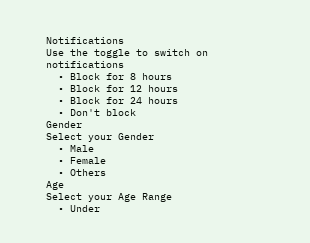Notifications
Use the toggle to switch on notifications
  • Block for 8 hours
  • Block for 12 hours
  • Block for 24 hours
  • Don't block
Gender
Select your Gender
  • Male
  • Female
  • Others
Age
Select your Age Range
  • Under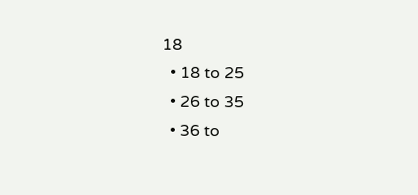18
  • 18 to 25
  • 26 to 35
  • 36 to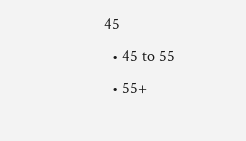45
  • 45 to 55
  • 55+